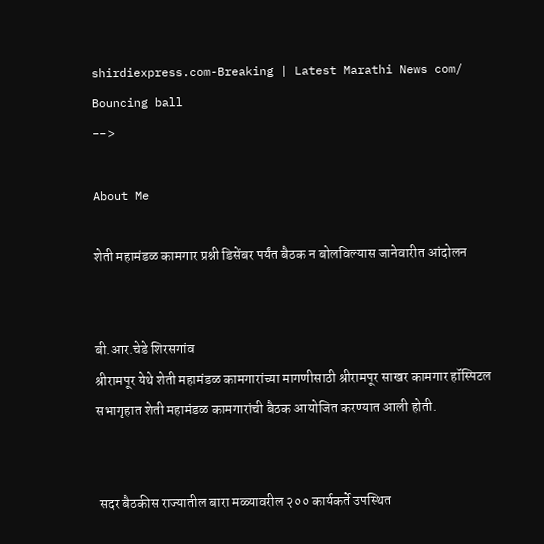shirdiexpress.com-Breaking | Latest Marathi News com/
Bouncing ball
-->

About Me

शेती महामंडळ कामगार प्रश्नी डिसेंबर पर्यंत बैठक न बोलविल्यास जानेवारीत आंदोलन


बी.आर.चेडे शिरसगांव
श्रीरामपूर येथे शेती महामंडळ कामगारांच्या मागणीसाठी श्रीरामपूर साखर कामगार हॉस्पिटल सभागृहात शेती महामंडळ कामगारांची बैठक आयोजित करण्यात आली होती.


 सदर बैठकीस राज्यातील बारा मळ्यावरील २०० कार्यकर्ते उपस्थित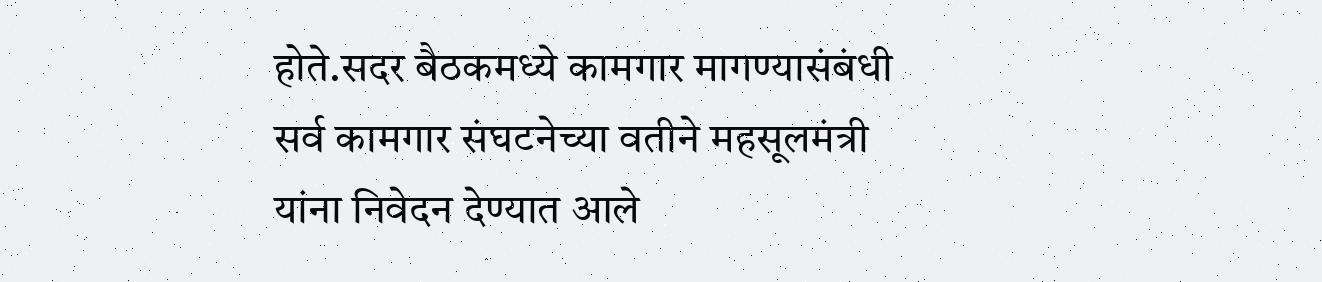होते.सदर बैठकमध्ये कामगार मागण्यासंबंधी सर्व कामगार संघटनेच्या वतीने महसूलमंत्री यांना निवेदन देण्यात आले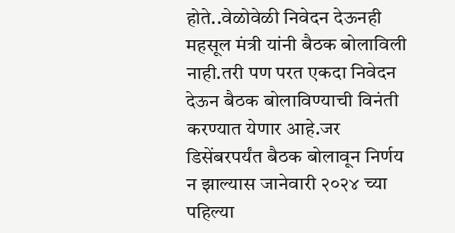होते..वेळोवेळी निवेदन देऊनही महसूल मंत्री यांनी बैठक बोलाविली नाही.तरी पण परत एकदा निवेदन देऊन बैठक बोलाविण्याची विनंती करण्यात येणार आहे.जर डिसेंबरपर्यंत बैठक बोलावून निर्णय न झाल्यास जानेवारी २०२४ च्या पहिल्या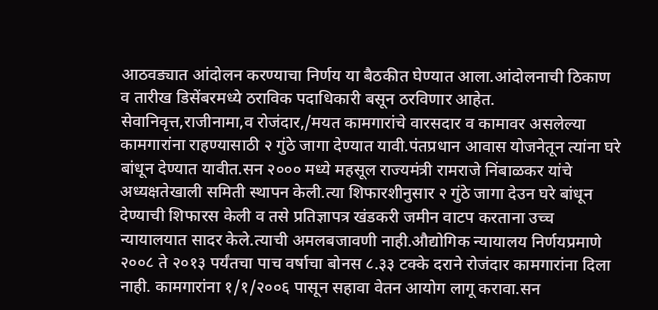आठवड्यात आंदोलन करण्याचा निर्णय या बैठकीत घेण्यात आला.आंदोलनाची ठिकाण व तारीख डिसेंबरमध्ये ठराविक पदाधिकारी बसून ठरविणार आहेत. सेवानिवृत्त,राजीनामा,व रोजंदार,/मयत कामगारांचे वारसदार व कामावर असलेल्या कामगारांना राहण्यासाठी २ गुंठे जागा देण्यात यावी.पंतप्रधान आवास योजनेतून त्यांना घरे बांधून देण्यात यावीत.सन २००० मध्ये महसूल राज्यमंत्री रामराजे निंबाळकर यांचे अध्यक्षतेखाली समिती स्थापन केली.त्या शिफारशीनुसार २ गुंठे जागा देउन घरे बांधून देण्याची शिफारस केली व तसे प्रतिज्ञापत्र खंडकरी जमीन वाटप करताना उच्च न्यायालयात सादर केले.त्याची अमलबजावणी नाही.औद्योगिक न्यायालय निर्णयप्रमाणे २००८ ते २०१३ पर्यंतचा पाच वर्षाचा बोनस ८.३३ टक्के दराने रोजंदार कामगारांना दिला नाही. कामगारांना १/१/२००६ पासून सहावा वेतन आयोग लागू करावा.सन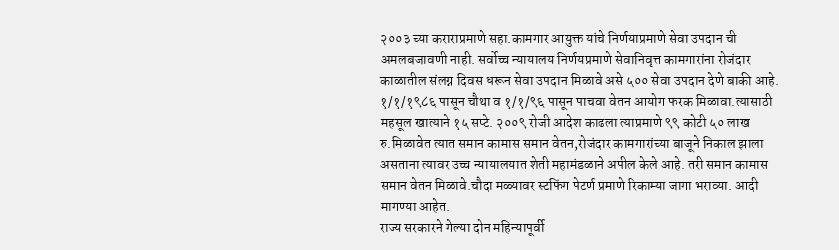२००३ च्या कराराप्रमाणे सहा.कामगार आयुक्त यांचे निर्णयाप्रमाणे सेवा उपदान ची अमलबजावणी नाही. सर्वोच्च न्यायालय निर्णयप्रमाणे सेवानिवृत्त कामगारांना रोजंदार काळातील संलग्न दिवस धरून सेवा उपदान मिळावे असे ५०० सेवा उपदान देणे बाकी आहे. १/१/१९८६ पासून चौथा व १/१/९६ पासून पाचवा वेतन आयोग फरक मिळावा.त्यासाठी महसूल खात्याने १५ सप्टे. २००९ रोजी आदेश काढला त्याप्रमाणे ९९ कोटी ५० लाख रु.मिळावेत त्यात समान कामास समान वेतन,रोजंदार कामगारांच्या बाजूने निकाल झाला असताना त्यावर उच्च न्यायालयात शेती महामंडळाने अपील केले आहे. तरी समान कामास समान वेतन मिळावे.चौदा मळ्यावर स्टफिंग पेटर्ण प्रमाणे रिकाम्या जागा भराव्या. आदी मागण्या आहेत.
राज्य सरकारने गेल्या दोन महिन्यापूर्वी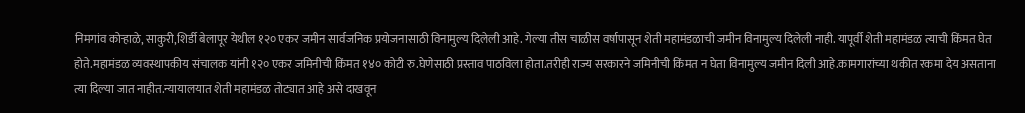निमगांव कोऱ्हाळे, साकुरी,शिर्डी बेलापूर येथील १२० एकर जमीन सार्वजनिक प्रयोजनासाठी विनामुल्य दिलेली आहे. गेल्या तीस चाळीस वर्षापासून शेती महामंडळाची जमीन विनामुल्य दिलेली नाही. यापूर्वी शेती महामंडळ त्याची किंमत घेत होते.महामंडळ व्यवस्थापकीय संचालक यांनी १२० एकर जमिनीची किंमत १४० कोटी रु.घेणेसाठी प्रस्ताव पाठविला होता.तरीही राज्य सरकारने जमिनीची किंमत न घेता विनामुल्य जमीन दिली आहे.कामगारांच्या थकीत रकमा देय असताना त्या दिल्या जात नाहीत.न्यायालयात शेती महामंडळ तोट्यात आहे असे दाखवून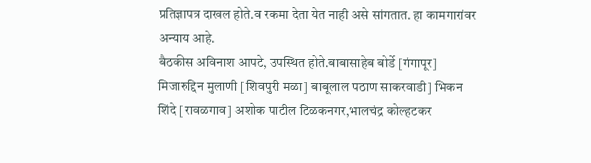प्रतिज्ञापत्र दाखल होते.व रकमा देता येत नाही असे सांगतात. हा कामगारांवर अन्याय आहे.
बैठकीस अविनाश आपटे, उपस्थित होते.बाबासाहेब बोर्डे [गंगापूर] मिजारुद्दिन मुलाणी [शिवपुरी मळा] बाबूलाल पठाण साकरवाडी] भिकन शिंदे [रावळगाव] अशोक पाटील टिळकनगर,भालचंद्र कोल्हटकर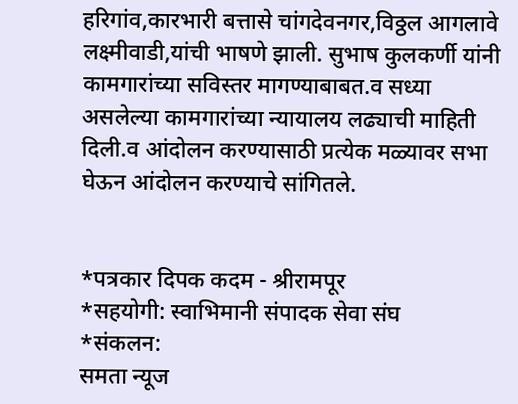हरिगांव,कारभारी बत्तासे चांगदेवनगर,विठ्ठल आगलावे लक्ष्मीवाडी,यांची भाषणे झाली. सुभाष कुलकर्णी यांनी कामगारांच्या सविस्तर मागण्याबाबत.व सध्या असलेल्या कामगारांच्या न्यायालय लढ्याची माहिती दिली.व आंदोलन करण्यासाठी प्रत्येक मळ्यावर सभा घेऊन आंदोलन करण्याचे सांगितले.


*पत्रकार दिपक कदम - श्रीरामपूर
*सहयोगी: स्वाभिमानी संपादक सेवा संघ
*संकलन:
समता न्यूज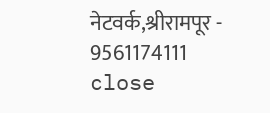नेटवर्क,श्रीरामपूर - 9561174111
close